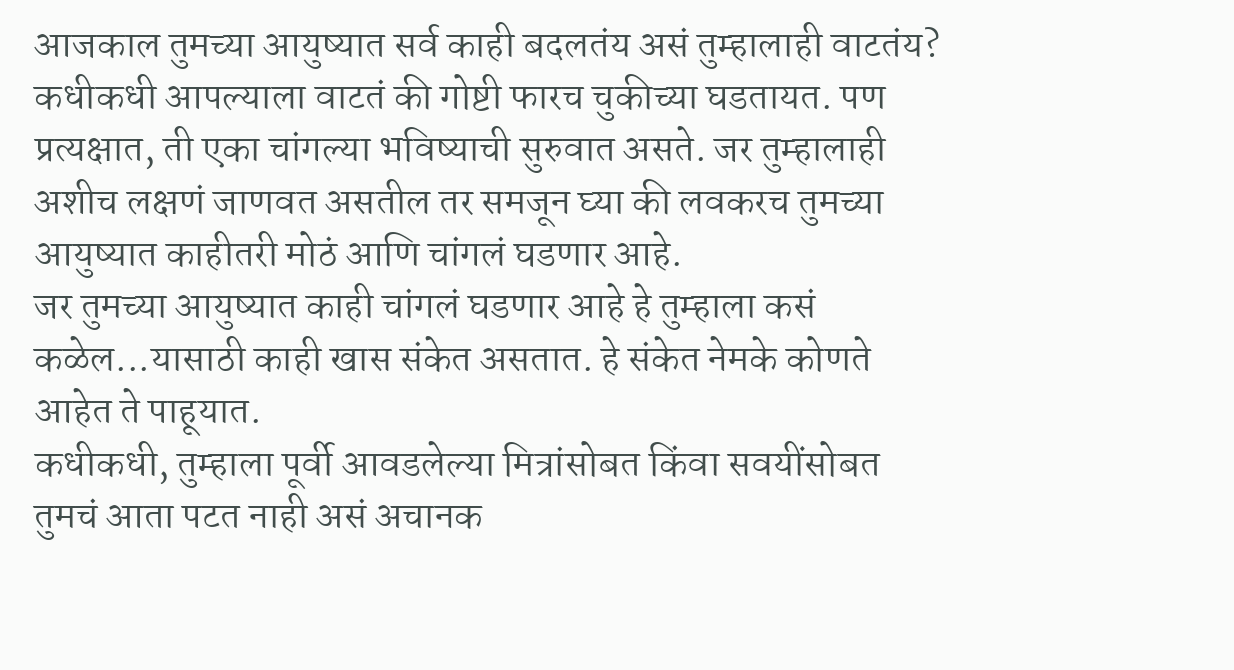आजकाल तुमच्या आयुष्यात सर्व काही बदलतंय असं तुम्हालाही वाटतंय? कधीकधी आपल्याला वाटतं की गोष्टी फारच चुकीच्या घडतायत. पण प्रत्यक्षात, ती एका चांगल्या भविष्याची सुरुवात असते. जर तुम्हालाही अशीच लक्षणं जाणवत असतील तर समजून घ्या की लवकरच तुमच्या आयुष्यात काहीतरी मोठं आणि चांगलं घडणार आहे.
जर तुमच्या आयुष्यात काही चांगलं घडणार आहे हे तुम्हाला कसं कळेल...यासाठी काही खास संकेत असतात. हे संकेत नेमके कोणते आहेत ते पाहूयात.
कधीकधी, तुम्हाला पूर्वी आवडलेल्या मित्रांसोबत किंवा सवयींसोबत तुमचं आता पटत नाही असं अचानक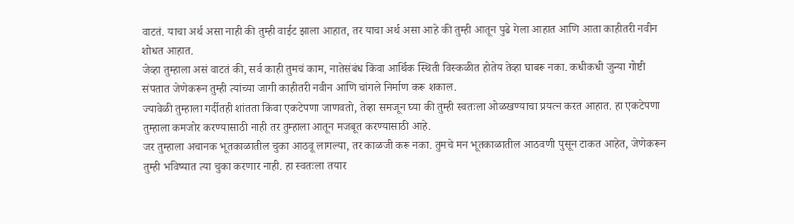वाटतं. याचा अर्थ असा नाही की तुम्ही वाईट झाला आहात, तर याचा अर्थ असा आहे की तुम्ही आतून पुढे गेला आहात आणि आता काहीतरी नवीन शोधत आहात.
जेव्हा तुम्हाला असं वाटतं की, सर्व काही तुमचं काम, नातेसंबंध किंवा आर्थिक स्थिती विस्कळीत होतेय तेव्हा घाबरू नका. कधीकधी जुन्या गोष्टी संपतात जेणेकरून तुम्ही त्यांच्या जागी काहीतरी नवीन आणि चांगले निर्माण करू शकाल.
ज्यावेळी तुम्हाला गर्दीतही शांतता किंवा एकटेपणा जाणवतो, तेव्हा समजून घ्या की तुम्ही स्वतःला ओळखण्याचा प्रयत्न करत आहात. हा एकटेपणा तुम्हाला कमजोर करण्यासाठी नाही तर तुम्हाला आतून मजबूत करण्यासाठी आहे.
जर तुम्हाला अचानक भूतकाळातील चुका आठवू लागल्या, तर काळजी करू नका. तुमचे मन भूतकाळातील आठवणी पुसून टाकत आहेत, जेणेकरून तुम्ही भविष्यात त्या चुका करणार नाही. हा स्वतःला तयार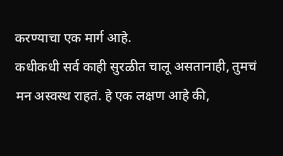करण्याचा एक मार्ग आहे.
कधीकधी सर्व काही सुरळीत चालू असतानाही, तुमचं मन अस्वस्थ राहतं. हे एक लक्षण आहे की,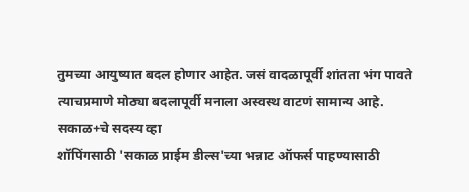तुमच्या आयुष्यात बदल होणार आहेत. जसं वादळापूर्वी शांतता भंग पावते त्याचप्रमाणे मोठ्या बदलापूर्वी मनाला अस्वस्थ वाटणं सामान्य आहे.
सकाळ+चे सदस्य व्हा
शॉपिंगसाठी 'सकाळ प्राईम डील्स'च्या भन्नाट ऑफर्स पाहण्यासाठी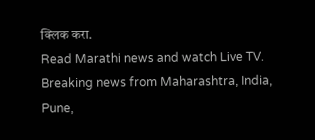क्लिक करा.
Read Marathi news and watch Live TV. Breaking news from Maharashtra, India, Pune,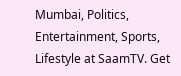Mumbai, Politics, Entertainment, Sports, Lifestyle at SaamTV. Get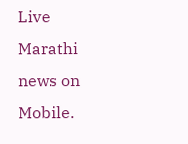Live Marathi news on Mobile.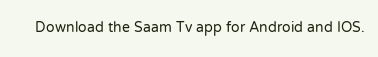Download the Saam Tv app for Android and IOS.